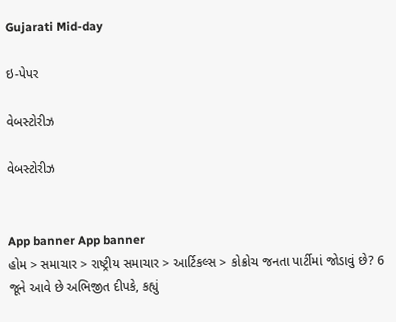Gujarati Mid-day

ઇ-પેપર

વેબસ્ટોરીઝ

વેબસ્ટોરીઝ


App banner App banner
હોમ > સમાચાર > રાષ્ટ્રીય સમાચાર > આર્ટિકલ્સ > કોક્રોચ જનતા પાર્ટીમાં જોડાવું છે? 6 જૂને આવે છે અભિજીત દીપકે, કહ્યું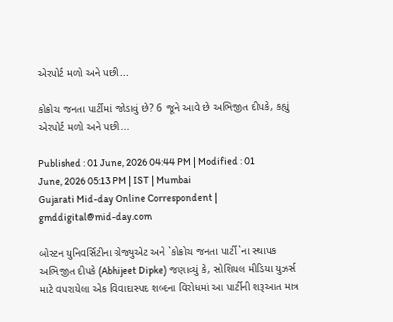એરપોર્ટ મળો અને પછી...

કોક્રોચ જનતા પાર્ટીમાં જોડાવું છે? 6 જૂને આવે છે અભિજીત દીપકે, કહ્યું એરપોર્ટ મળો અને પછી...

Published : 01 June, 2026 04:44 PM | Modified : 01 June, 2026 05:13 PM | IST | Mumbai
Gujarati Mid-day Online Correspondent | gmddigital@mid-day.com

બોસ્ટન યુનિવર્સિટીના ગ્રેજ્યુએટ અને `કોક્રોચ જનતા પાર્ટી`ના સ્થાપક અભિજીત દીપકે (Abhijeet Dipke) જણાવ્યું કે, સોશિયલ મીડિયા યુઝર્સ માટે વપરાયેલા એક વિવાદાસ્પદ શબ્દના વિરોધમાં આ પાર્ટીની શરૂઆત માત્ર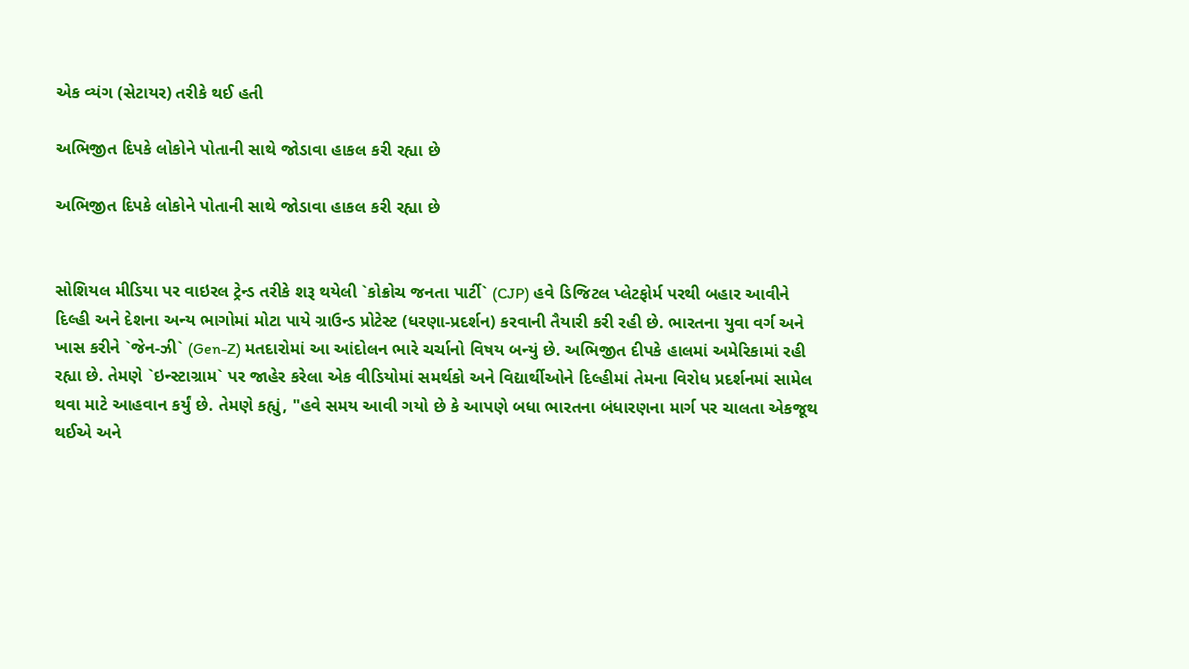એક વ્યંગ (સેટાયર) તરીકે થઈ હતી

અભિજીત દિપકે લોકોને પોતાની સાથે જોડાવા હાકલ કરી રહ્યા છે

અભિજીત દિપકે લોકોને પોતાની સાથે જોડાવા હાકલ કરી રહ્યા છે


સોશિયલ મીડિયા પર વાઇરલ ટ્રેન્ડ તરીકે શરૂ થયેલી `કોક્રોચ જનતા પાર્ટી` (CJP) હવે ડિજિટલ પ્લેટફોર્મ પરથી બહાર આવીને દિલ્હી અને દેશના અન્ય ભાગોમાં મોટા પાયે ગ્રાઉન્ડ પ્રોટેસ્ટ (ધરણા-પ્રદર્શન) કરવાની તૈયારી કરી રહી છે. ભારતના યુવા વર્ગ અને ખાસ કરીને `જેન-ઝી` (Gen-Z) મતદારોમાં આ આંદોલન ભારે ચર્ચાનો વિષય બન્યું છે. અભિજીત દીપકે હાલમાં અમેરિકામાં રહી રહ્યા છે. તેમણે `ઇન્સ્ટાગ્રામ` પર જાહેર કરેલા એક વીડિયોમાં સમર્થકો અને વિદ્યાર્થીઓને દિલ્હીમાં તેમના વિરોધ પ્રદર્શનમાં સામેલ થવા માટે આહવાન કર્યું છે. તેમણે કહ્યું, "હવે સમય આવી ગયો છે કે આપણે બધા ભારતના બંધારણના માર્ગ પર ચાલતા એકજૂથ થઈએ અને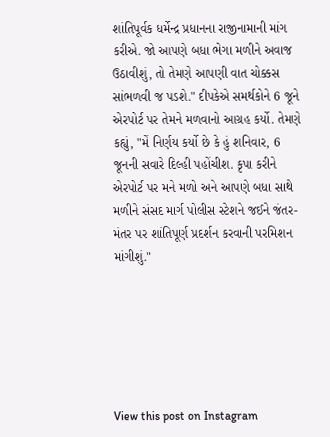શાંતિપૂર્વક ધર્મેન્દ્ર પ્રધાનના રાજીનામાની માંગ કરીએ. જો આપણે બધા ભેગા મળીને અવાજ ઉઠાવીશું, તો તેમણે આપણી વાત ચોક્કસ સાંભળવી જ પડશે." દીપકેએ સમર્થકોને 6 જૂને એરપોર્ટ પર તેમને મળવાનો આગ્રહ કર્યો. તેમણે કહ્યું, "મેં નિર્ણય કર્યો છે કે હું શનિવાર, 6 જૂનની સવારે દિલ્હી પહોંચીશ. કૃપા કરીને એરપોર્ટ પર મને મળો અને આપણે બધા સાથે મળીને સંસદ માર્ગ પોલીસ સ્ટેશને જઈને જંતર-મંતર પર શાંતિપૂર્ણ પ્રદર્શન કરવાની પરમિશન માંગીશું."






View this post on Instagram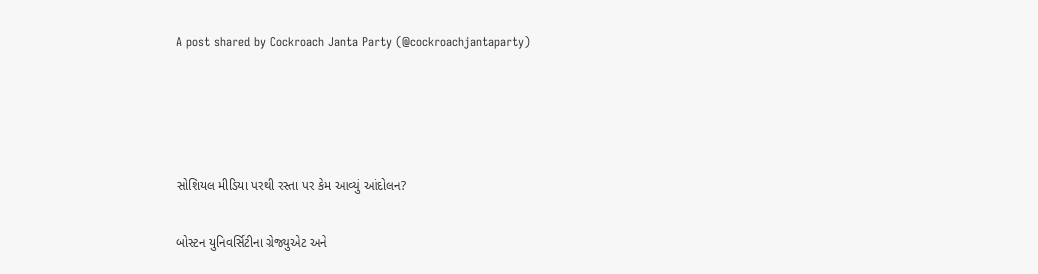A post shared by Cockroach Janta Party (@cockroachjantaparty)




સોશિયલ મીડિયા પરથી રસ્તા પર કેમ આવ્યું આંદોલન?

બોસ્ટન યુનિવર્સિટીના ગ્રેજ્યુએટ અને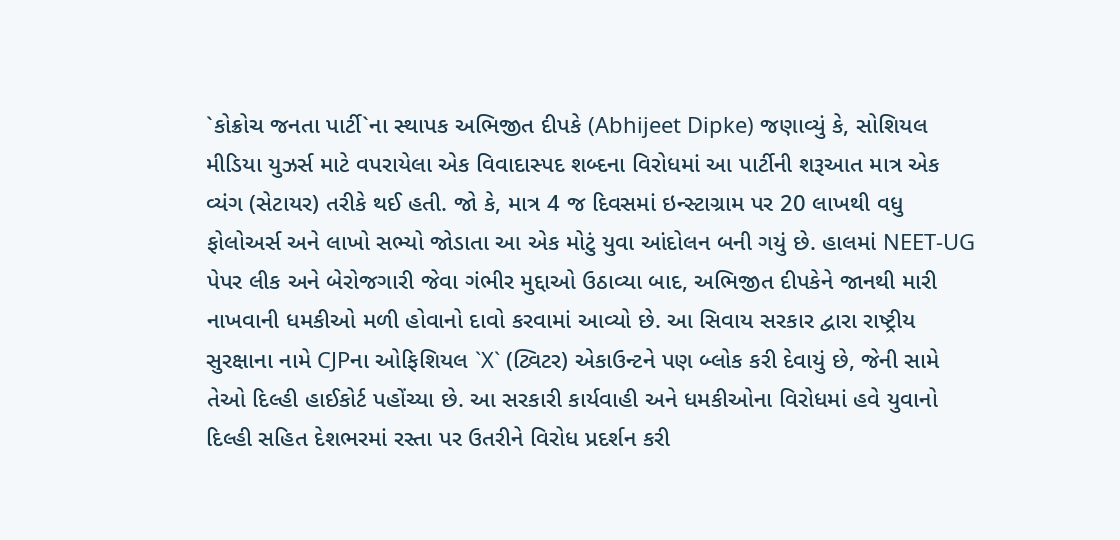`કોક્રોચ જનતા પાર્ટી`ના સ્થાપક અભિજીત દીપકે (Abhijeet Dipke) જણાવ્યું કે, સોશિયલ મીડિયા યુઝર્સ માટે વપરાયેલા એક વિવાદાસ્પદ શબ્દના વિરોધમાં આ પાર્ટીની શરૂઆત માત્ર એક વ્યંગ (સેટાયર) તરીકે થઈ હતી. જો કે, માત્ર 4 જ દિવસમાં ઇન્સ્ટાગ્રામ પર 20 લાખથી વધુ ફોલોઅર્સ અને લાખો સભ્યો જોડાતા આ એક મોટું યુવા આંદોલન બની ગયું છે. હાલમાં NEET-UG પેપર લીક અને બેરોજગારી જેવા ગંભીર મુદ્દાઓ ઉઠાવ્યા બાદ, અભિજીત દીપકેને જાનથી મારી નાખવાની ધમકીઓ મળી હોવાનો દાવો કરવામાં આવ્યો છે. આ સિવાય સરકાર દ્વારા રાષ્ટ્રીય સુરક્ષાના નામે CJPના ઓફિશિયલ `X` (ટ્વિટર) એકાઉન્ટને પણ બ્લોક કરી દેવાયું છે, જેની સામે તેઓ દિલ્હી હાઈકોર્ટ પહોંચ્યા છે. આ સરકારી કાર્યવાહી અને ધમકીઓના વિરોધમાં હવે યુવાનો દિલ્હી સહિત દેશભરમાં રસ્તા પર ઉતરીને વિરોધ પ્રદર્શન કરી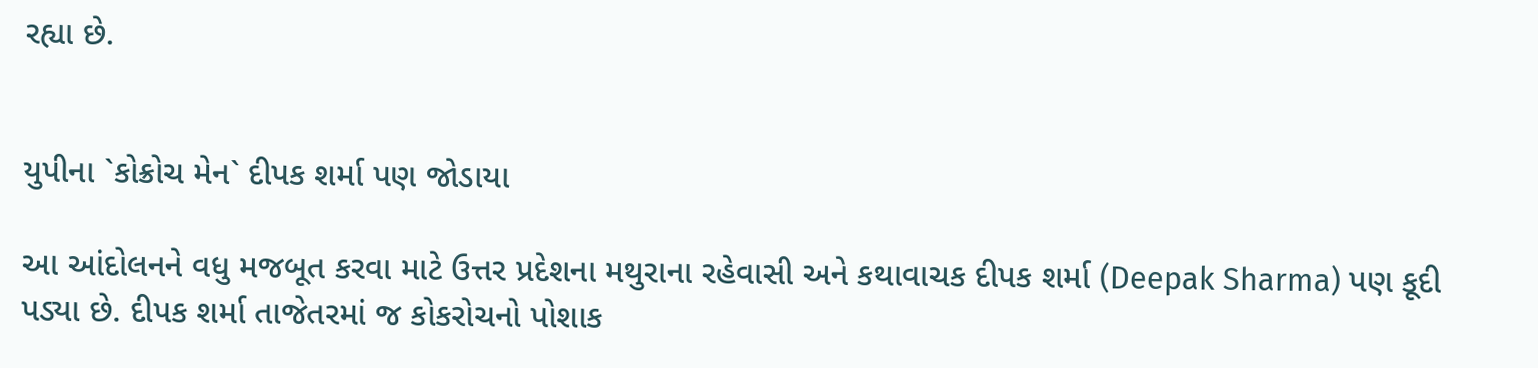રહ્યા છે.


યુપીના `કોક્રોચ મેન` દીપક શર્મા પણ જોડાયા

આ આંદોલનને વધુ મજબૂત કરવા માટે ઉત્તર પ્રદેશના મથુરાના રહેવાસી અને કથાવાચક દીપક શર્મા (Deepak Sharma) પણ કૂદી પડ્યા છે. દીપક શર્મા તાજેતરમાં જ કોકરોચનો પોશાક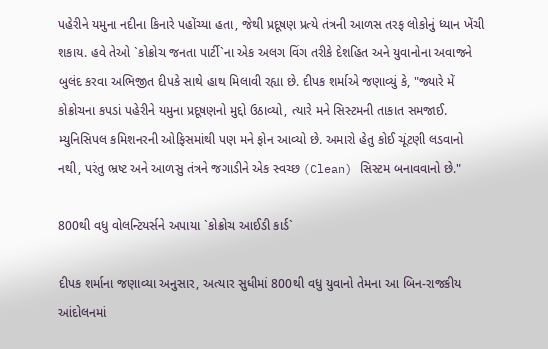પહેરીને યમુના નદીના કિનારે પહોંચ્યા હતા, જેથી પ્રદૂષણ પ્રત્યે તંત્રની આળસ તરફ લોકોનું ધ્યાન ખેંચી શકાય. હવે તેઓ `કોક્રોચ જનતા પાર્ટી`ના એક અલગ વિંગ તરીકે દેશહિત અને યુવાનોના અવાજને બુલંદ કરવા અભિજીત દીપકે સાથે હાથ મિલાવી રહ્યા છે. દીપક શર્માએ જણાવ્યું કે, "જ્યારે મેં કોક્રોચના કપડાં પહેરીને યમુના પ્રદૂષણનો મુદ્દો ઉઠાવ્યો, ત્યારે મને સિસ્ટમની તાકાત સમજાઈ. મ્યુનિસિપલ કમિશનરની ઓફિસમાંથી પણ મને ફોન આવ્યો છે. અમારો હેતુ કોઈ ચૂંટણી લડવાનો નથી, પરંતુ ભ્રષ્ટ અને આળસુ તંત્રને જગાડીને એક સ્વચ્છ (Clean) સિસ્ટમ બનાવવાનો છે."

800થી વધુ વોલન્ટિયર્સને અપાયા `કોક્રોચ આઈડી કાર્ડ`

દીપક શર્માના જણાવ્યા અનુસાર, અત્યાર સુધીમાં 800થી વધુ યુવાનો તેમના આ બિન-રાજકીય આંદોલનમાં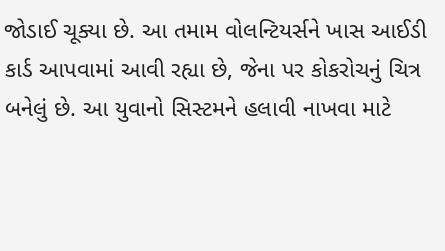જોડાઈ ચૂક્યા છે. આ તમામ વોલન્ટિયર્સને ખાસ આઈડી કાર્ડ આપવામાં આવી રહ્યા છે, જેના પર કોકરોચનું ચિત્ર બનેલું છે. આ યુવાનો સિસ્ટમને હલાવી નાખવા માટે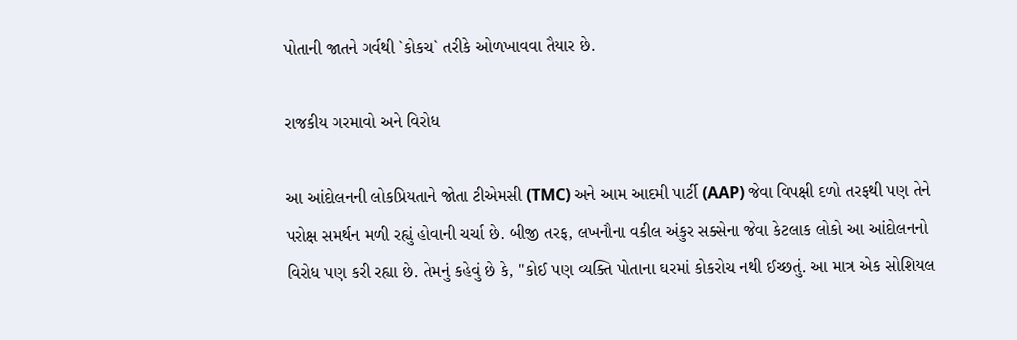પોતાની જાતને ગર્વથી `કોકચ` તરીકે ઓળખાવવા તૈયાર છે.

રાજકીય ગરમાવો અને વિરોધ

આ આંદોલનની લોકપ્રિયતાને જોતા ટીએમસી (TMC) અને આમ આદમી પાર્ટી (AAP) જેવા વિપક્ષી દળો તરફથી પણ તેને પરોક્ષ સમર્થન મળી રહ્યું હોવાની ચર્ચા છે. બીજી તરફ, લખનૌના વકીલ અંકુર સક્સેના જેવા કેટલાક લોકો આ આંદોલનનો વિરોધ પણ કરી રહ્યા છે. તેમનું કહેવું છે કે, "કોઈ પણ વ્યક્તિ પોતાના ઘરમાં કોકરોચ નથી ઈચ્છતું. આ માત્ર એક સોશિયલ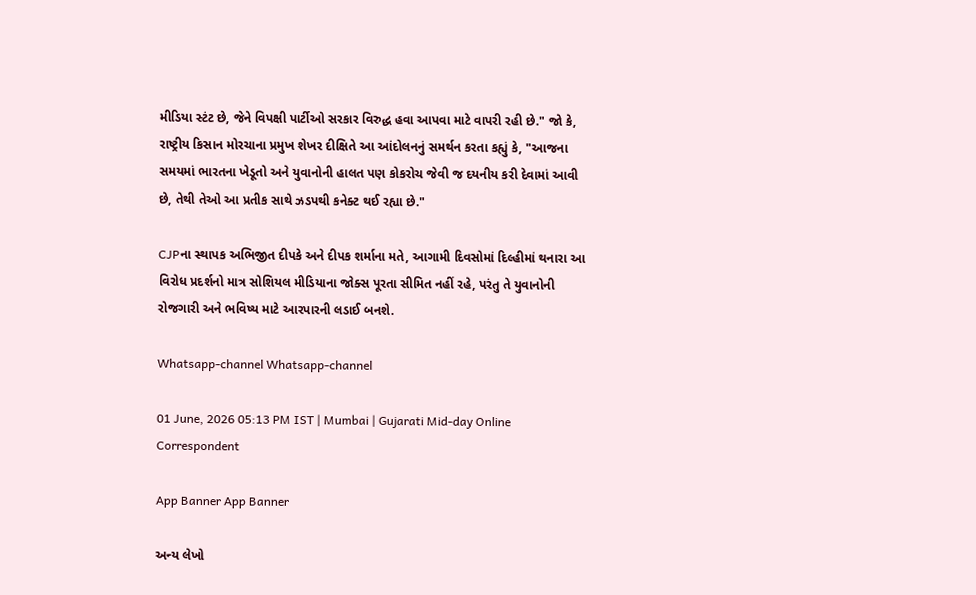મીડિયા સ્ટંટ છે, જેને વિપક્ષી પાર્ટીઓ સરકાર વિરુદ્ધ હવા આપવા માટે વાપરી રહી છે." જો કે, રાષ્ટ્રીય કિસાન મોરચાના પ્રમુખ શેખર દીક્ષિતે આ આંદોલનનું સમર્થન કરતા કહ્યું કે, "આજના સમયમાં ભારતના ખેડૂતો અને યુવાનોની હાલત પણ કોકરોચ જેવી જ દયનીય કરી દેવામાં આવી છે, તેથી તેઓ આ પ્રતીક સાથે ઝડપથી કનેક્ટ થઈ રહ્યા છે."

CJPના સ્થાપક અભિજીત દીપકે અને દીપક શર્માના મતે, આગામી દિવસોમાં દિલ્હીમાં થનારા આ વિરોધ પ્રદર્શનો માત્ર સોશિયલ મીડિયાના જોક્સ પૂરતા સીમિત નહીં રહે, પરંતુ તે યુવાનોની રોજગારી અને ભવિષ્ય માટે આરપારની લડાઈ બનશે.

Whatsapp-channel Whatsapp-channel

01 June, 2026 05:13 PM IST | Mumbai | Gujarati Mid-day Online Correspondent

App Banner App Banner

અન્ય લેખો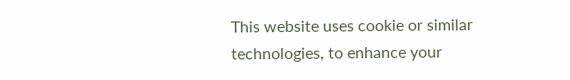This website uses cookie or similar technologies, to enhance your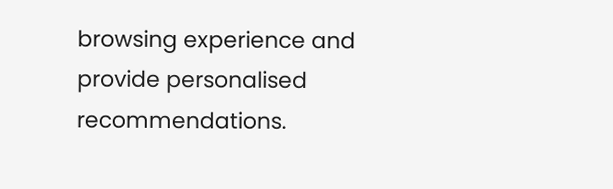browsing experience and provide personalised recommendations.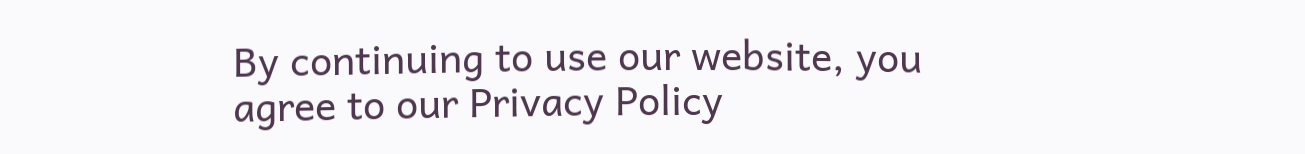By continuing to use our website, you agree to our Privacy Policy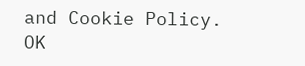and Cookie Policy. OK